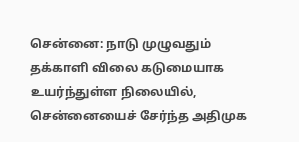சென்னை: நாடு முழுவதும் தக்காளி விலை கடுமையாக உயர்ந்துள்ள நிலையில், சென்னையைச் சேர்ந்த அதிமுக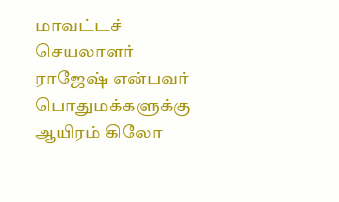மாவட்டச் செயலாளர் ராஜேஷ் என்பவர் பொதுமக்களுக்கு ஆயிரம் கிலோ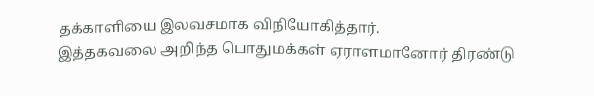தக்காளியை இலவசமாக விநியோகித்தார்.
இத்தகவலை அறிந்த பொதுமக்கள் ஏராளமானோர் திரண்டு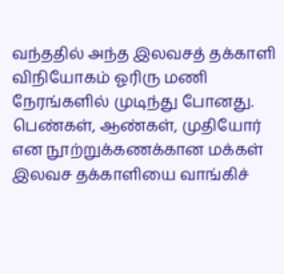வந்ததில் அந்த இலவசத் தக்காளி விநியோகம் ஓரிரு மணி நேரங்களில் முடிந்து போனது.
பெண்கள், ஆண்கள், முதியோர் என நூற்றுக்கணக்கான மக்கள் இலவச தக்காளியை வாங்கிச்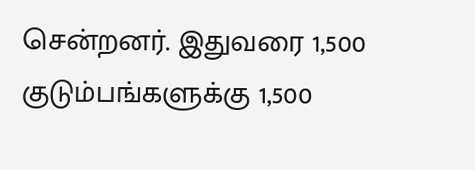சென்றனர். இதுவரை 1,500 குடும்பங்களுக்கு 1,500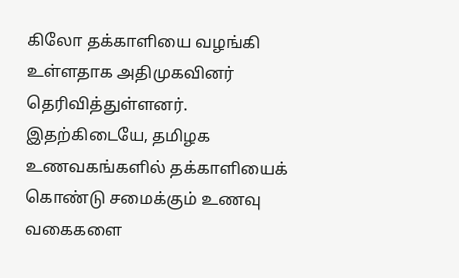கிலோ தக்காளியை வழங்கி உள்ளதாக அதிமுகவினர் தெரிவித்துள்ளனர்.
இதற்கிடையே, தமிழக உணவகங்களில் தக்காளியைக் கொண்டு சமைக்கும் உணவு வகைகளை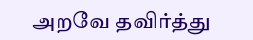அறவே தவிர்த்து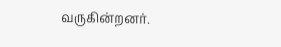வருகின்றனர்.